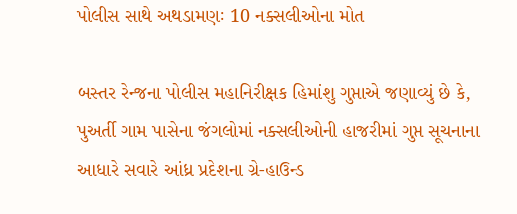પોલીસ સાથે અથડામણઃ 10 નક્સલીઓના મોત

બસ્તર રેન્જના પોલીસ મહાનિરીક્ષક હિમાંશુ ગુપ્તાએ જણાવ્યું છે કે, પુઅર્તી ગામ પાસેના જંગલોમાં નક્સલીઓની હાજરીમાં ગુપ્ત સૂચનાના આધારે સવારે આંધ્ર પ્રદેશના ગ્રે-હાઉન્ડ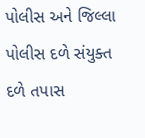પોલીસ અને જિલ્લા પોલીસ દળે સંયુક્ત દળે તપાસ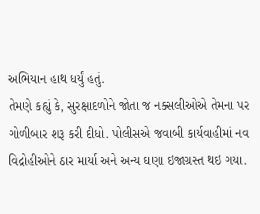અભિયાન હાથ ધર્યું હતું.
તેમણે કહ્યું કે, સુરક્ષાદળોને જોતા જ નક્સલીઓએ તેમના પર ગોળીબાર શરૂ કરી દીધો. પોલીસએ જવાબી કાર્યવાહીમાં નવ વિદ્રોહીઓને ઠાર માર્યા અને અન્ય ઘણા ઇજાગ્રસ્ત થઇ ગયા.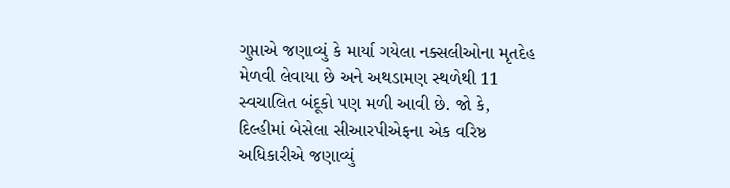ગુપ્તાએ જણાવ્યું કે માર્યા ગયેલા નક્સલીઓના મૃતદેહ મેળવી લેવાયા છે અને અથડામણ સ્થળેથી 11 સ્વચાલિત બંદૂકો પણ મળી આવી છે. જો કે, દિલ્હીમાં બેસેલા સીઆરપીએફના એક વરિષ્ઠ અધિકારીએ જણાવ્યું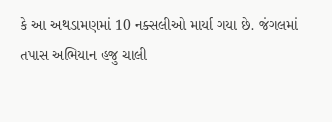કે આ અથડામણમાં 10 નક્સલીઓ માર્યા ગયા છે. જંગલમાં તપાસ અભિયાન હજુ ચાલી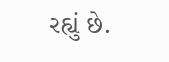રહ્યું છે.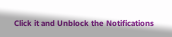Click it and Unblock the Notifications